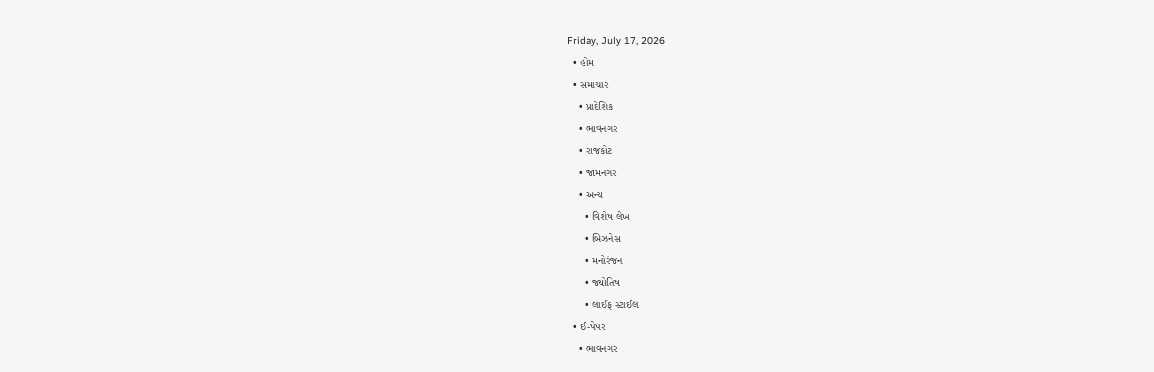Friday, July 17, 2026
  • હોમ
  • સમાચાર
    • પ્રાદેશિક
    • ભાવનગર
    • રાજકોટ
    • જામનગર
    • અન્ય
      • વિશેષ લેખ
      • બિઝનેસ
      • મનોરંજન
      • જ્યોતિષ
      • લાઈફ સ્ટાઈલ
  • ઈ-પેપર
    • ભાવનગર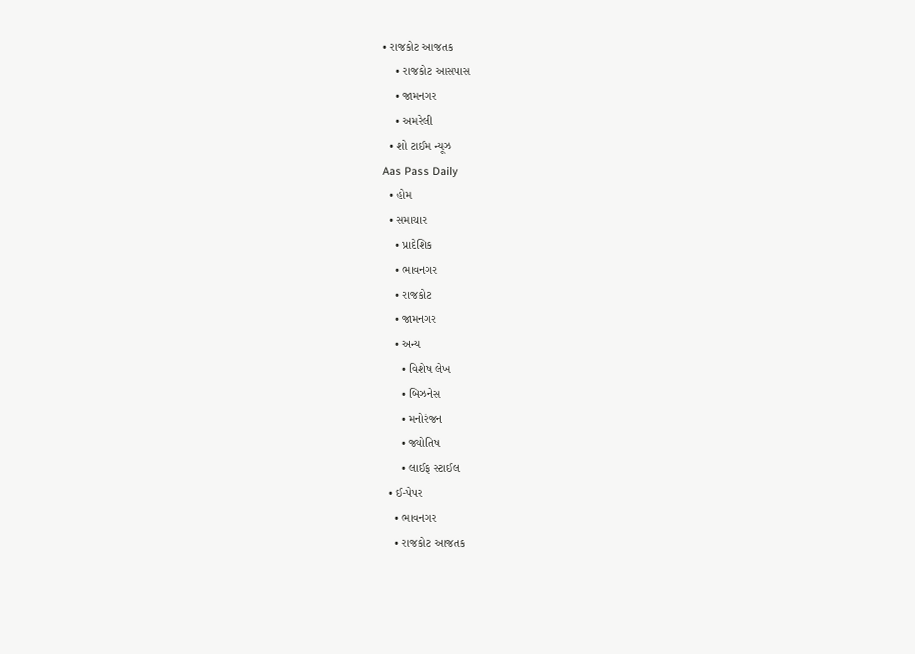• રાજકોટ આજતક
    • રાજકોટ આસપાસ
    • જામનગર
    • અમરેલી
  • શો ટાઈમ ન્યૂઝ
Aas Pass Daily
  • હોમ
  • સમાચાર
    • પ્રાદેશિક
    • ભાવનગર
    • રાજકોટ
    • જામનગર
    • અન્ય
      • વિશેષ લેખ
      • બિઝનેસ
      • મનોરંજન
      • જ્યોતિષ
      • લાઈફ સ્ટાઈલ
  • ઈ-પેપર
    • ભાવનગર
    • રાજકોટ આજતક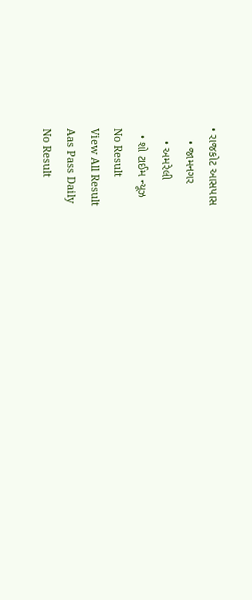• રાજકોટ આસપાસ
    • જામનગર
    • અમરેલી
  • શો ટાઈમ ન્યૂઝ
No Result
View All Result
Aas Pass Daily
No Result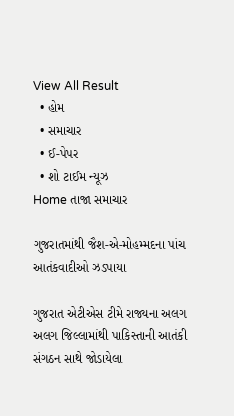View All Result
  • હોમ
  • સમાચાર
  • ઈ-પેપર
  • શો ટાઈમ ન્યૂઝ
Home તાજા સમાચાર

ગુજરાતમાંથી જૈશ-એ-મોહમ્મદના પાંચ આતંકવાદીઓ ઝડપાયા

ગુજરાત એટીએસ ટીમે રાજ્યના અલગ અલગ જિલ્લામાંથી પાકિસ્તાની આતંકી સંગઠન સાથે જોડાયેલા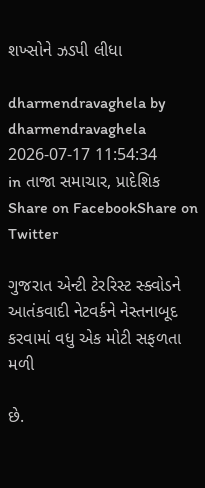શખ્સોને ઝડપી લીધા

dharmendravaghela by dharmendravaghela
2026-07-17 11:54:34
in તાજા સમાચાર, પ્રાદેશિક
Share on FacebookShare on Twitter

ગુજરાત એન્ટી ટેરરિસ્ટ સ્ક્વોડને આતંકવાદી નેટવર્કને નેસ્તનાબૂદ કરવામાં વધુ એક મોટી સફળતા મળી

છે.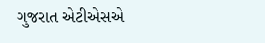ગુજરાત એટીએસએ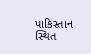પાકિસ્તાન સ્થિત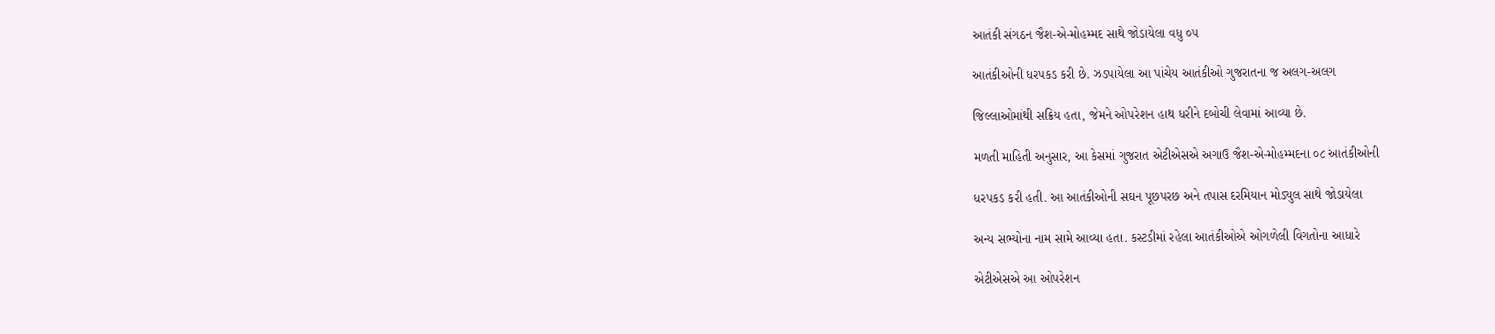આતંકી સંગઠન જૈશ-એ-મોહમ્મદ સાથે જોડાયેલા વધુ ૦૫

આતંકીઓની ધરપકડ કરી છે. ઝડપાયેલા આ પાંચેય આતંકીઓ ગુજરાતના જ અલગ-અલગ

જિલ્લાઓમાંથી સક્રિય હતા, જેમને ઓપરેશન હાથ ધરીને દબોચી લેવામાં આવ્યા છે.

મળતી માહિતી અનુસાર, આ કેસમાં ગુજરાત એટીએસએ અગાઉ જૈશ-એ-મોહમ્મદના ૦૮ આતંકીઓની

ધરપકડ કરી હતી. આ આતંકીઓની સઘન પૂછપરછ અને તપાસ દરમિયાન મોડ્યુલ સાથે જોડાયેલા

અન્ય સભ્યોના નામ સામે આવ્યા હતા. કસ્ટડીમાં રહેલા આતંકીઓએ ઓગળેલી વિગતોના આધારે

એટીએસએ આ ઓપરેશન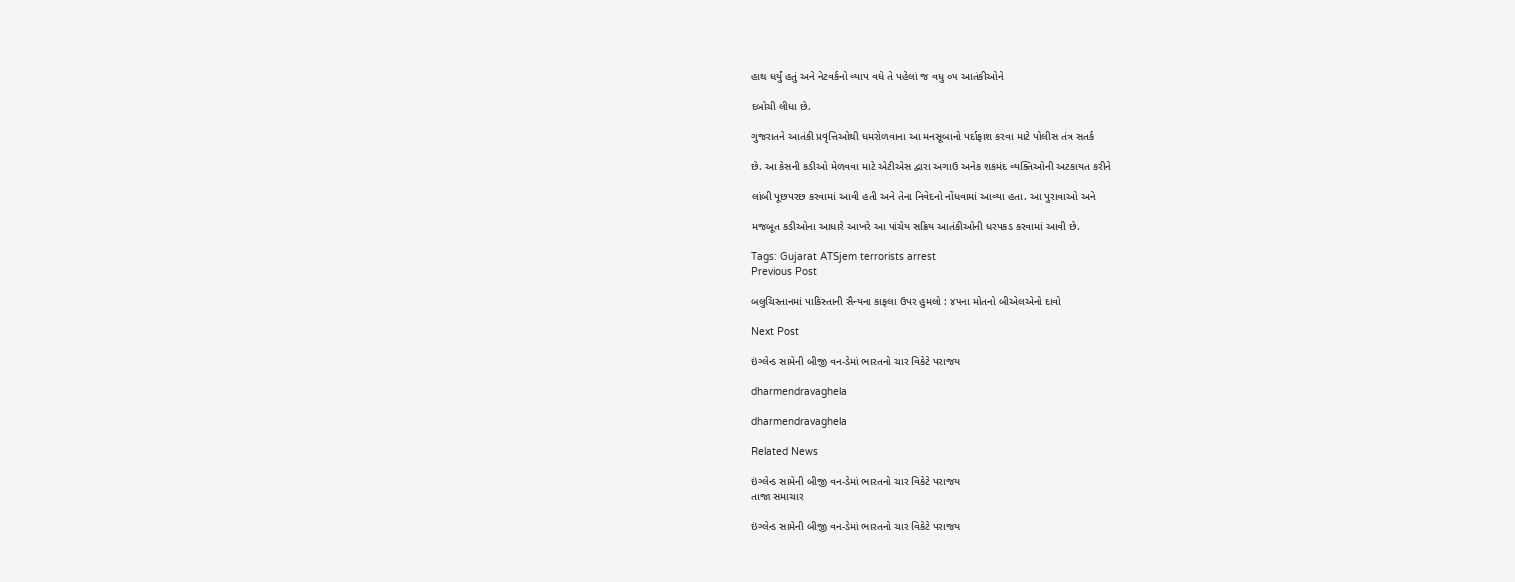હાથ ધર્યું હતું અને નેટવર્કનો વ્યાપ વધે તે પહેલાં જ વધુ ૦૫ આતંકીઓને

દબોચી લીધા છે.

ગુજરાતને આતંકી પ્રવૃત્તિઓથી ધમરોળવાના આ મનસૂબાનો પર્દાફાશ કરવા માટે પોલીસ તંત્ર સતર્ક

છે. આ કેસની કડીઓ મેળવવા માટે એટીએસ દ્વારા અગાઉ અનેક શકમંદ વ્યક્તિઓની અટકાયત કરીને

લાંબી પૂછપરછ કરવામાં આવી હતી અને તેના નિવેદનો નોંધવામાં આવ્યા હતા. આ પુરાવાઓ અને

મજબૂત કડીઓના આધારે આખરે આ પાંચેય સક્રિય આતંકીઓની ધરપકડ કરવામાં આવી છે.

Tags: Gujarat ATSjem terrorists arrest
Previous Post

બલુચિસ્તાનમાં પાકિસ્તાની સૈન્યના કાફલા ઉપર હુમલો : ૪૫ના મોતનો બીએલએનો દાવો

Next Post

ઇંગ્લેન્ડ સામેની બીજી વન-ડેમાં ભારતનો ચાર વિકેટે પરાજય

dharmendravaghela

dharmendravaghela

Related News

ઇંગ્લેન્ડ સામેની બીજી વન-ડેમાં ભારતનો ચાર વિકેટે પરાજય
તાજા સમાચાર

ઇંગ્લેન્ડ સામેની બીજી વન-ડેમાં ભારતનો ચાર વિકેટે પરાજય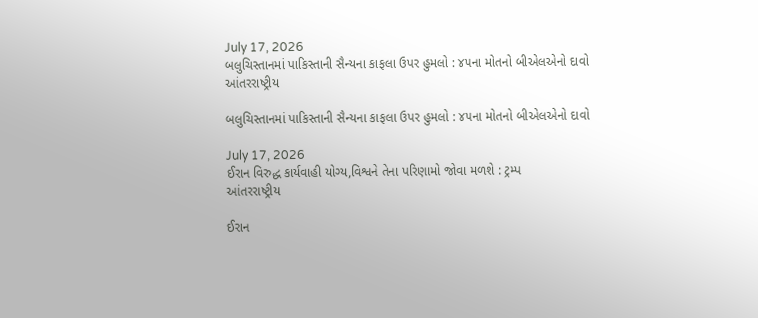July 17, 2026
બલુચિસ્તાનમાં પાકિસ્તાની સૈન્યના કાફલા ઉપર હુમલો : ૪૫ના મોતનો બીએલએનો દાવો
આંતરરાષ્ટ્રીય

બલુચિસ્તાનમાં પાકિસ્તાની સૈન્યના કાફલા ઉપર હુમલો : ૪૫ના મોતનો બીએલએનો દાવો

July 17, 2026
ઈરાન વિરુદ્ધ કાર્યવાહી યોગ્ય,વિશ્વને તેના પરિણામો જોવા મળશે : ટ્રમ્પ
આંતરરાષ્ટ્રીય

ઈરાન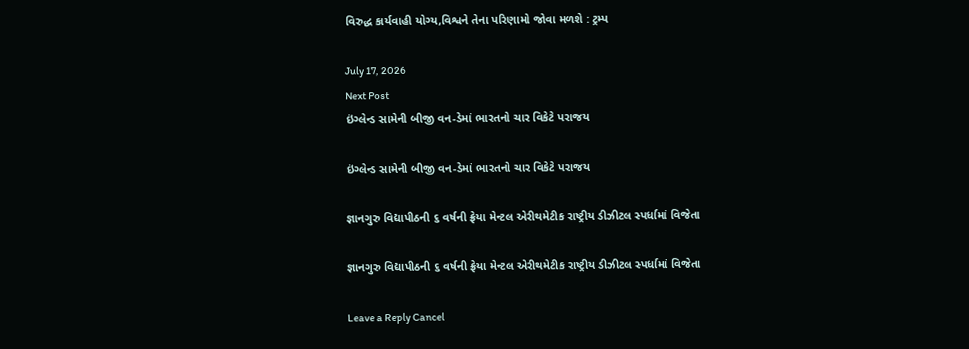વિરુદ્ધ કાર્યવાહી યોગ્ય,વિશ્વને તેના પરિણામો જોવા મળશે : ટ્રમ્પ

July 17, 2026
Next Post
ઇંગ્લેન્ડ સામેની બીજી વન-ડેમાં ભારતનો ચાર વિકેટે પરાજય

ઇંગ્લેન્ડ સામેની બીજી વન-ડેમાં ભારતનો ચાર વિકેટે પરાજય

જ્ઞાનગુરુ વિદ્યાપીઠની ૬ વર્ષની ફ્રેયા મેન્ટલ એરીથમેટીક રાષ્ટ્રીય ડીઝીટલ સ્પર્ધામાં વિજેતા

જ્ઞાનગુરુ વિદ્યાપીઠની ૬ વર્ષની ફ્રેયા મેન્ટલ એરીથમેટીક રાષ્ટ્રીય ડીઝીટલ સ્પર્ધામાં વિજેતા

Leave a Reply Cancel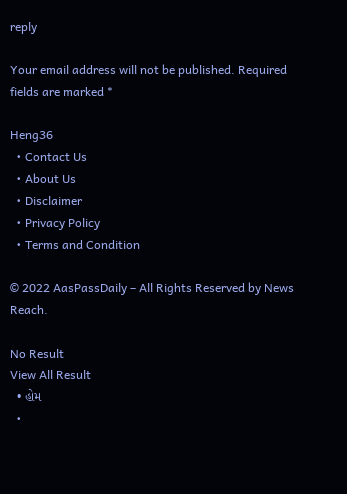reply

Your email address will not be published. Required fields are marked *

Heng36
  • Contact Us
  • About Us
  • Disclaimer
  • Privacy Policy
  • Terms and Condition

© 2022 AasPassDaily – All Rights Reserved by News Reach.

No Result
View All Result
  • હોમ
  •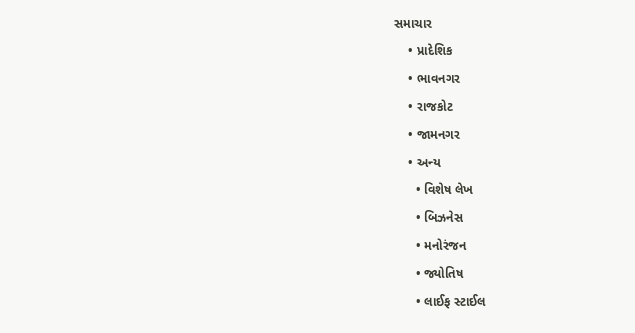સમાચાર
    • પ્રાદેશિક
    • ભાવનગર
    • રાજકોટ
    • જામનગર
    • અન્ય
      • વિશેષ લેખ
      • બિઝનેસ
      • મનોરંજન
      • જ્યોતિષ
      • લાઈફ સ્ટાઈલ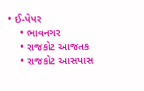• ઈ-પેપર
    • ભાવનગર
    • રાજકોટ આજતક
    • રાજકોટ આસપાસ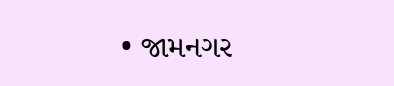• જામનગર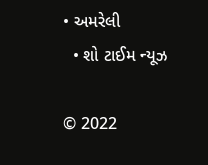• અમરેલી
  • શો ટાઈમ ન્યૂઝ

© 2022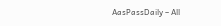AasPassDaily – All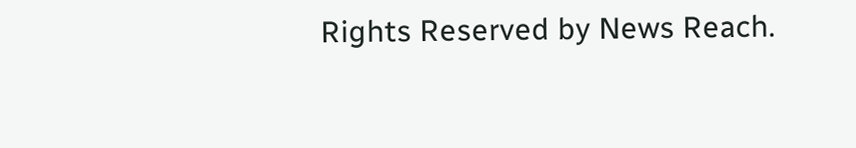Rights Reserved by News Reach.